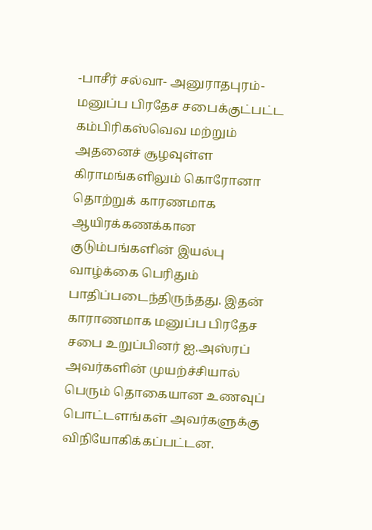-பாசீர் சல்வா- அனுராதபுரம்-மனுப்ப பிரதேச சபைக்குட்பட்ட கம்பிரிகஸ்வெவ மற்றும் அதனைச் சூழவுள்ள கிராமங்களிலும் கொரோனா தொற்றுக் காரணமாக ஆயிரக்கணக்கான குடும்பங்களின் இயல்பு வாழ்க்கை பெரிதும் பாதிப்படைந்திருந்தது. இதன் காராணமாக மனுப்ப பிரதேச சபை உறுப்பினர் ஐ.அஸ்ரப் அவர்களின் முயற்ச்சியால் பெரும் தொகையான உணவுப் பொட்டளங்கள் அவர்களுக்கு விநியோகிக்கப்பட்டன.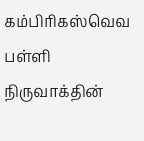கம்பிரிகஸ்வெவ பள்ளி நிருவாக்தின்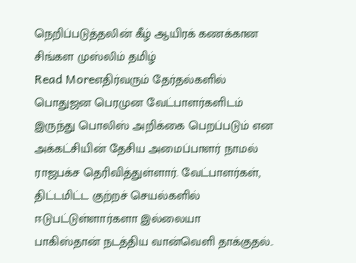நெறிப்படுத்தலின் கீழ் ஆயிரக் கணக்கான சிங்கள முஸ்லிம் தமிழ்
Read Moreஎதிர்வரும் தேர்தல்களில் பொதுஜன பெரமுன வேட்பாளர்களிடம் இருந்து பொலிஸ் அறிக்கை பெறப்படும் என அக்கட்சியின் தேசிய அமைப்பாளர் நாமல் ராஜபக்ச தெரிவித்துள்ளார். வேட்பாளர்கள், திட்டமிட்ட குற்றச் செயல்களில் ஈடுபட்டுள்ளார்களா இல்லையா
பாகிஸ்தான் நடத்திய வான்வெளி தாக்குதல்..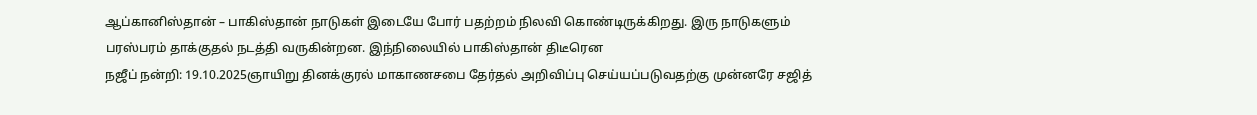ஆப்கானிஸ்தான் – பாகிஸ்தான் நாடுகள் இடையே போர் பதற்றம் நிலவி கொண்டிருக்கிறது. இரு நாடுகளும் பரஸ்பரம் தாக்குதல் நடத்தி வருகின்றன. இந்நிலையில் பாகிஸ்தான் திடீரென
நஜீப் நன்றி: 19.10.2025ஞாயிறு தினக்குரல் மாகாணசபை தேர்தல் அறிவிப்பு செய்யப்படுவதற்கு முன்னரே சஜித்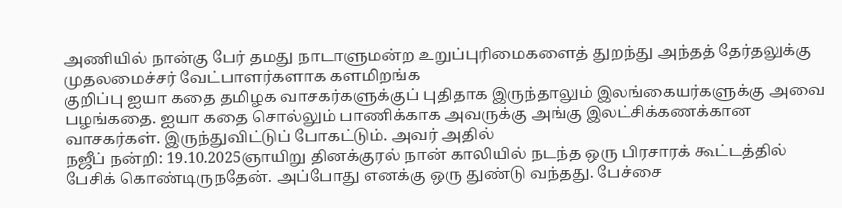அணியில் நான்கு பேர் தமது நாடாளுமன்ற உறுப்புரிமைகளைத் துறந்து அந்தத் தேர்தலுக்கு முதலமைச்சர் வேட்பாளர்களாக களமிறங்க
குறிப்பு ஐயா கதை தமிழக வாசகர்களுக்குப் புதிதாக இருந்தாலும் இலங்கையர்களுக்கு அவை பழங்கதை. ஐயா கதை சொல்லும் பாணிக்காக அவருக்கு அங்கு இலட்சிக்கணக்கான வாசகர்கள். இருந்துவிட்டுப் போகட்டும். அவர் அதில்
நஜீப் நன்றி: 19.10.2025ஞாயிறு தினக்குரல் நான் காலியில் நடந்த ஒரு பிரசாரக் கூட்டத்தில் பேசிக் கொண்டிருநதேன். அப்போது எனக்கு ஒரு துண்டு வந்தது. பேச்சை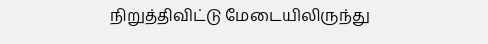நிறுத்திவிட்டு மேடையிலிருந்து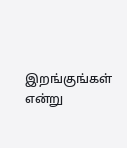இறங்குங்கள் என்று